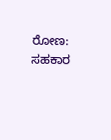ರೋಣ: ಸಹಕಾರ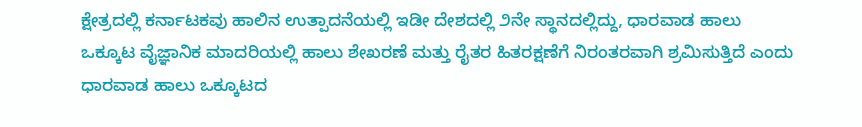ಕ್ಷೇತ್ರದಲ್ಲಿ ಕರ್ನಾಟಕವು ಹಾಲಿನ ಉತ್ಪಾದನೆಯಲ್ಲಿ ಇಡೀ ದೇಶದಲ್ಲಿ ೨ನೇ ಸ್ಥಾನದಲ್ಲಿದ್ದು, ಧಾರವಾಡ ಹಾಲು ಒಕ್ಕೂಟ ವೈಜ್ಞಾನಿಕ ಮಾದರಿಯಲ್ಲಿ ಹಾಲು ಶೇಖರಣೆ ಮತ್ತು ರೈತರ ಹಿತರಕ್ಷಣೆಗೆ ನಿರಂತರವಾಗಿ ಶ್ರಮಿಸುತ್ತಿದೆ ಎಂದು ಧಾರವಾಡ ಹಾಲು ಒಕ್ಕೂಟದ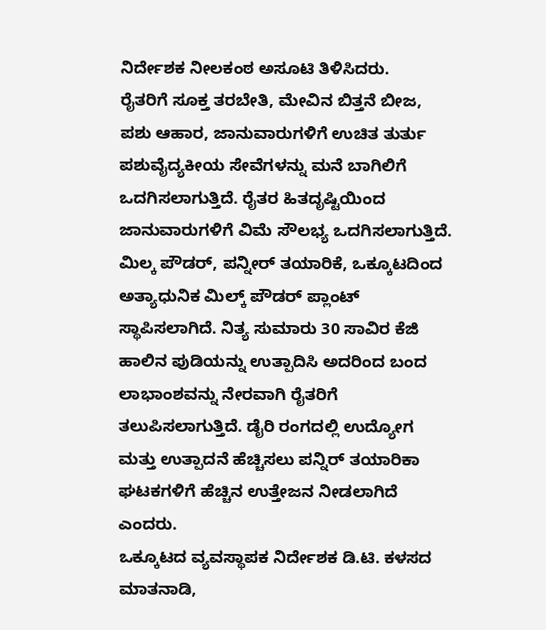ನಿರ್ದೇಶಕ ನೀಲಕಂಠ ಅಸೂಟಿ ತಿಳಿಸಿದರು.
ರೈತರಿಗೆ ಸೂಕ್ತ ತರಬೇತಿ, ಮೇವಿನ ಬಿತ್ತನೆ ಬೀಜ, ಪಶು ಆಹಾರ, ಜಾನುವಾರುಗಳಿಗೆ ಉಚಿತ ತುರ್ತು ಪಶುವೈದ್ಯಕೀಯ ಸೇವೆಗಳನ್ನು ಮನೆ ಬಾಗಿಲಿಗೆ ಒದಗಿಸಲಾಗುತ್ತಿದೆ. ರೈತರ ಹಿತದೃಷ್ಟಿಯಿಂದ ಜಾನುವಾರುಗಳಿಗೆ ವಿಮೆ ಸೌಲಭ್ಯ ಒದಗಿಸಲಾಗುತ್ತಿದೆ. ಮಿಲ್ಕ ಪೌಡರ್, ಪನ್ನೀರ್ ತಯಾರಿಕೆ, ಒಕ್ಕೂಟದಿಂದ ಅತ್ಯಾಧುನಿಕ ಮಿಲ್ಕ್ ಪೌಡರ್ ಪ್ಲಾಂಟ್ ಸ್ಥಾಪಿಸಲಾಗಿದೆ. ನಿತ್ಯ ಸುಮಾರು 30 ಸಾವಿರ ಕೆಜಿ ಹಾಲಿನ ಪುಡಿಯನ್ನು ಉತ್ಪಾದಿಸಿ ಅದರಿಂದ ಬಂದ ಲಾಭಾಂಶವನ್ನು ನೇರವಾಗಿ ರೈತರಿಗೆ ತಲುಪಿಸಲಾಗುತ್ತಿದೆ. ಡೈರಿ ರಂಗದಲ್ಲಿ ಉದ್ಯೋಗ ಮತ್ತು ಉತ್ಪಾದನೆ ಹೆಚ್ಚಿಸಲು ಪನ್ನಿರ್ ತಯಾರಿಕಾ ಘಟಕಗಳಿಗೆ ಹೆಚ್ಚಿನ ಉತ್ತೇಜನ ನೀಡಲಾಗಿದೆ ಎಂದರು.
ಒಕ್ಕೂಟದ ವ್ಯವಸ್ಥಾಪಕ ನಿರ್ದೇಶಕ ಡಿ.ಟಿ. ಕಳಸದ ಮಾತನಾಡಿ,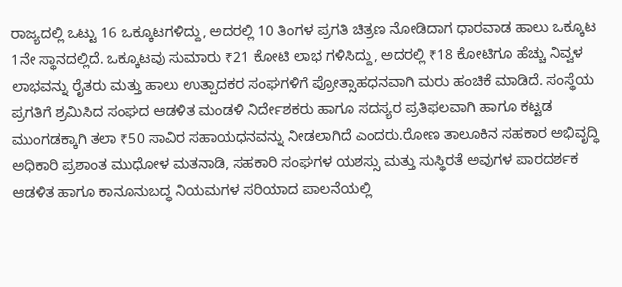ರಾಜ್ಯದಲ್ಲಿ ಒಟ್ಟು 16 ಒಕ್ಕೂಟಗಳಿದ್ದು, ಅದರಲ್ಲಿ 10 ತಿಂಗಳ ಪ್ರಗತಿ ಚಿತ್ರಣ ನೋಡಿದಾಗ ಧಾರವಾಡ ಹಾಲು ಒಕ್ಕೂಟ 1ನೇ ಸ್ಥಾನದಲ್ಲಿದೆ. ಒಕ್ಕೂಟವು ಸುಮಾರು ₹21 ಕೋಟಿ ಲಾಭ ಗಳಿಸಿದ್ದು, ಅದರಲ್ಲಿ ₹18 ಕೋಟಿಗೂ ಹೆಚ್ಚು ನಿವ್ವಳ ಲಾಭವನ್ನು ರೈತರು ಮತ್ತು ಹಾಲು ಉತ್ಪಾದಕರ ಸಂಘಗಳಿಗೆ ಪ್ರೋತ್ಸಾಹಧನವಾಗಿ ಮರು ಹಂಚಿಕೆ ಮಾಡಿದೆ. ಸಂಸ್ಥೆಯ ಪ್ರಗತಿಗೆ ಶ್ರಮಿಸಿದ ಸಂಘದ ಆಡಳಿತ ಮಂಡಳಿ ನಿರ್ದೇಶಕರು ಹಾಗೂ ಸದಸ್ಯರ ಪ್ರತಿಫಲವಾಗಿ ಹಾಗೂ ಕಟ್ಟಡ ಮುಂಗಡಕ್ಕಾಗಿ ತಲಾ ₹50 ಸಾವಿರ ಸಹಾಯಧನವನ್ನು ನೀಡಲಾಗಿದೆ ಎಂದರು.ರೋಣ ತಾಲೂಕಿನ ಸಹಕಾರ ಅಭಿವೃದ್ಧಿ ಅಧಿಕಾರಿ ಪ್ರಶಾಂತ ಮುಧೋಳ ಮತನಾಡಿ, ಸಹಕಾರಿ ಸಂಘಗಳ ಯಶಸ್ಸು ಮತ್ತು ಸುಸ್ಥಿರತೆ ಅವುಗಳ ಪಾರದರ್ಶಕ ಆಡಳಿತ ಹಾಗೂ ಕಾನೂನುಬದ್ಧ ನಿಯಮಗಳ ಸರಿಯಾದ ಪಾಲನೆಯಲ್ಲಿ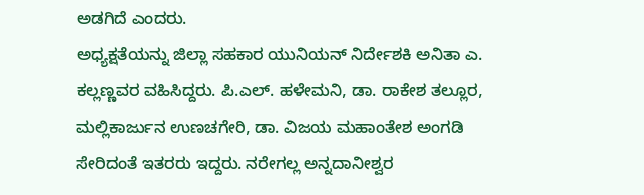ಅಡಗಿದೆ ಎಂದರು.
ಅಧ್ಯಕ್ಷತೆಯನ್ನು ಜಿಲ್ಲಾ ಸಹಕಾರ ಯುನಿಯನ್ ನಿರ್ದೇಶಕಿ ಅನಿತಾ ಎ. ಕಲ್ಲಣ್ಣವರ ವಹಿಸಿದ್ದರು. ಪಿ.ಎಲ್. ಹಳೇಮನಿ, ಡಾ. ರಾಕೇಶ ತಲ್ಲೂರ, ಮಲ್ಲಿಕಾರ್ಜುನ ಉಣಚಗೇರಿ, ಡಾ. ವಿಜಯ ಮಹಾಂತೇಶ ಅಂಗಡಿ ಸೇರಿದಂತೆ ಇತರರು ಇದ್ದರು. ನರೇಗಲ್ಲ ಅನ್ನದಾನೀಶ್ವರ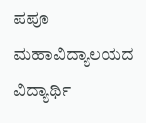ಪಪೂ ಮಹಾವಿದ್ಯಾಲಯದ ವಿದ್ಯಾರ್ಥಿ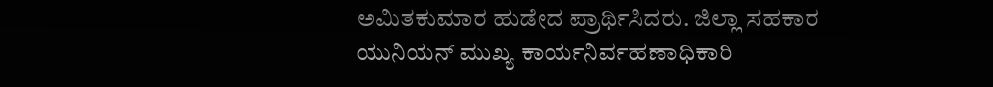ಅಮಿತಕುಮಾರ ಹುಡೇದ ಪ್ರಾರ್ಥಿಸಿದರು. ಜಿಲ್ಲಾ ಸಹಕಾರ ಯುನಿಯನ್ ಮುಖ್ಯ ಕಾರ್ಯನಿರ್ವಹಣಾಧಿಕಾರಿ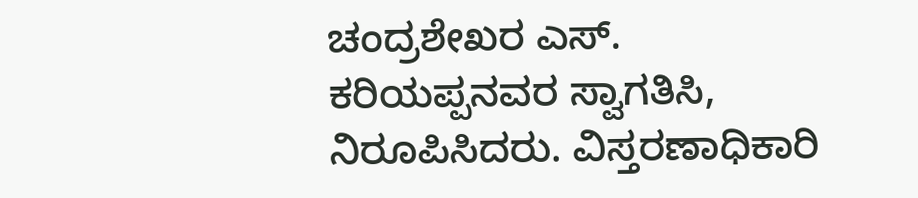ಚಂದ್ರಶೇಖರ ಎಸ್. ಕರಿಯಪ್ಪನವರ ಸ್ವಾಗತಿಸಿ, ನಿರೂಪಿಸಿದರು. ವಿಸ್ತರಣಾಧಿಕಾರಿ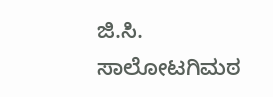ಜಿ.ಸಿ. ಸಾಲೋಟಗಿಮಠ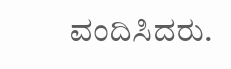ವಂದಿಸಿದರು.